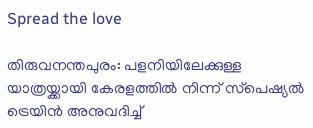Spread the love

തിരുവനന്തപുരം: പളനിയിലേക്കുള്ള യാത്രയ്ക്കായി കേരളത്തില്‍ നിന്ന് സ്‌പെഷ്യല്‍ ട്രെയിൻ അനുവദിച്ച്‌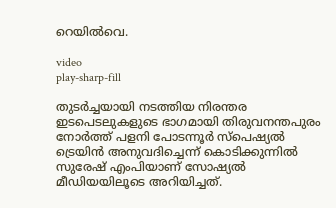റെയില്‍വെ.

video
play-sharp-fill

തുടർച്ചയായി നടത്തിയ നിരന്തര ഇടപെടലുകളുടെ ഭാഗമായി തിരുവനന്തപുരം നോർത്ത് പളനി പോടന്നൂർ സ്‌പെഷ്യല്‍ ട്രെയിൻ അനുവദിച്ചെന്ന് കൊടിക്കുന്നില്‍ സുരേഷ് എംപിയാണ് സോഷ്യല്‍ മീഡിയയിലൂടെ അറിയിച്ചത്.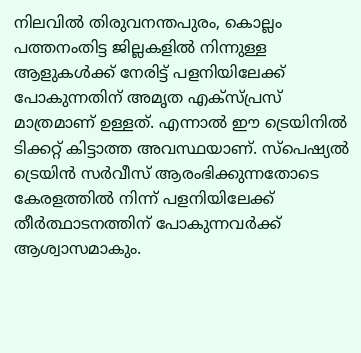നിലവില്‍ തിരുവനന്തപുരം, കൊല്ലം പത്തനംതിട്ട ജില്ലകളില്‍ നിന്നുള്ള ആളുകള്‍ക്ക് നേരിട്ട് പളനിയിലേക്ക് പോകുന്നതിന് അമൃത എക്സ്പ്രസ് മാത്രമാണ് ഉള്ളത്. എന്നാല്‍ ഈ ട്രെയിനില്‍ ടിക്കറ്റ് കിട്ടാത്ത അവസ്ഥയാണ്. സ്‌പെഷ്യല്‍ ട്രെയിൻ സർവീസ് ആരംഭിക്കുന്നതോടെ കേരളത്തില്‍ നിന്ന് പളനിയിലേക്ക് തീർത്ഥാടനത്തിന് പോകുന്നവർക്ക് ആശ്വാസമാകും.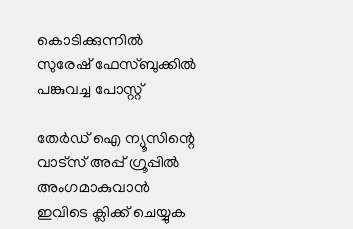കൊടിക്കുന്നില്‍ സുരേഷ് ഫേസ്ബുക്കില്‍ പങ്കുവച്ച പോസ്റ്റ്

തേർഡ് ഐ ന്യൂസിന്റെ വാട്സ് അപ്പ് ഗ്രൂപ്പിൽ അംഗമാകുവാൻ ഇവിടെ ക്ലിക്ക് ചെയ്യുക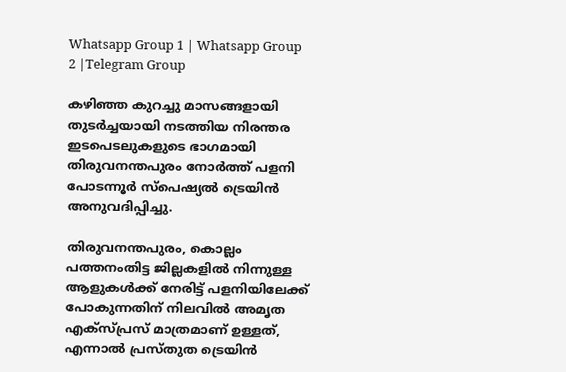Whatsapp Group 1 | Whatsapp Group 2 |Telegram Group

കഴിഞ്ഞ കുറച്ചു മാസങ്ങളായി തുടർച്ചയായി നടത്തിയ നിരന്തര ഇടപെടലുകളുടെ ഭാഗമായി തിരുവനന്തപുരം നോർത്ത് പളനി പോടന്നൂർ സ്‌പെഷ്യല്‍ ട്രെയിൻ അനുവദിപ്പിച്ചു.

തിരുവനന്തപുരം, കൊല്ലം പത്തനംതിട്ട ജില്ലകളില്‍ നിന്നുള്ള ആളുകള്‍ക്ക് നേരിട്ട് പളനിയിലേക്ക് പോകുന്നതിന് നിലവില്‍ അമൃത എക്സ്പ്രസ് മാത്രമാണ് ഉള്ളത്, എന്നാല്‍ പ്രസ്തുത ട്രെയിൻ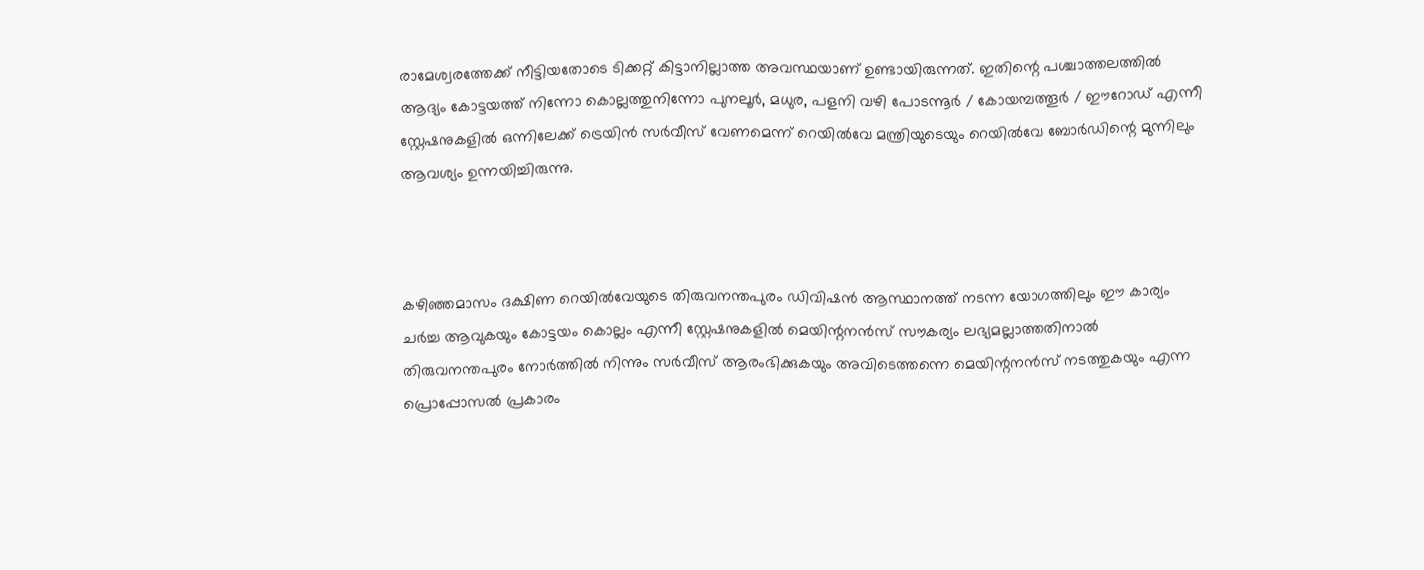രാമേശ്വരത്തേക്ക് നീട്ടിയതോടെ ടിക്കറ്റ് കിട്ടാനില്ലാത്ത അവസ്ഥയാണ് ഉണ്ടായിരുന്നത്. ഇതിന്റെ പശ്ചാത്തലത്തില്‍ ആദ്യം കോട്ടയത്ത് നിന്നോ കൊല്ലത്തുനിന്നോ പുനലൂർ, മധുര, പളനി വഴി പോടന്നൂർ / കോയമ്പത്തൂർ / ഈറോഡ് എന്നീ സ്റ്റേഷനുകളില്‍ ഒന്നിലേക്ക് ട്രെയിൻ സർവീസ് വേണമെന്ന് റെയില്‍വേ മന്ത്രിയുടെയും റെയില്‍വേ ബോർഡിന്റെ മുന്നിലും ആവശ്യം ഉന്നയിച്ചിരുന്നു.



കഴിഞ്ഞമാസം ദക്ഷിണ റെയില്‍വേയുടെ തിരുവനന്തപുരം ഡിവിഷൻ ആസ്ഥാനത്ത് നടന്ന യോഗത്തിലും ഈ കാര്യം ചർച്ച ആവുകയും കോട്ടയം കൊല്ലം എന്നീ സ്റ്റേഷനുകളില്‍ മെയിന്റനൻസ് സൗകര്യം ലഭ്യമല്ലാത്തതിനാല്‍ തിരുവനന്തപുരം നോർത്തില്‍ നിന്നും സർവീസ് ആരംഭിക്കുകയും അവിടെത്തന്നെ മെയിന്റനൻസ് നടത്തുകയും എന്ന പ്രൊപ്പോസല്‍ പ്രകാരം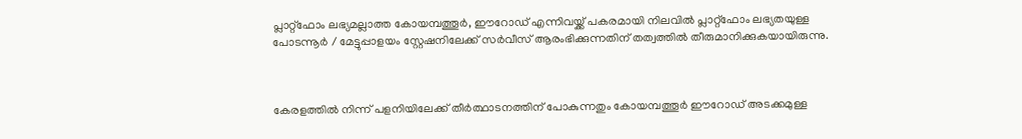പ്ലാറ്റ്‌ഫോം ലഭ്യമല്ലാത്ത കോയമ്പത്തൂർ, ഈറോഡ് എന്നിവയ്ക്ക് പകരമായി നിലവില്‍ പ്ലാറ്റ്‌ഫോം ലഭ്യതയുള്ള പോടന്നൂർ / മേട്ടുപ്പാളയം സ്റ്റേഷനിലേക്ക് സർവീസ് ആരംഭിക്കുന്നതിന് തത്വത്തില്‍ തീരുമാനിക്കുകയായിരുന്നു.



കേരളത്തില്‍ നിന്ന് പളനിയിലേക്ക് തീർത്ഥാടനത്തിന് പോകുന്നതും കോയമ്പത്തൂർ ഈറോഡ് അടക്കമുള്ള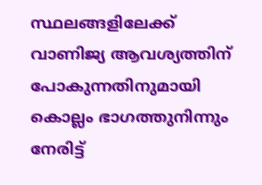സ്ഥലങ്ങളിലേക്ക് വാണിജ്യ ആവശ്യത്തിന് പോകുന്നതിനുമായി കൊല്ലം ഭാഗത്തുനിന്നും നേരിട്ട്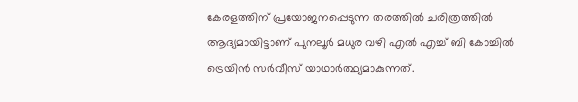കേരളത്തിന് പ്രയോജനപ്പെടുന്ന തരത്തില്‍ ചരിത്രത്തില്‍ ആദ്യമായിട്ടാണ് പുനലൂർ മധുര വഴി എല്‍ എച്ച്‌ ബി കോച്ചില്‍ ട്രെയിൻ സർവീസ് യാഥാർത്ഥ്യമാകുന്നത്.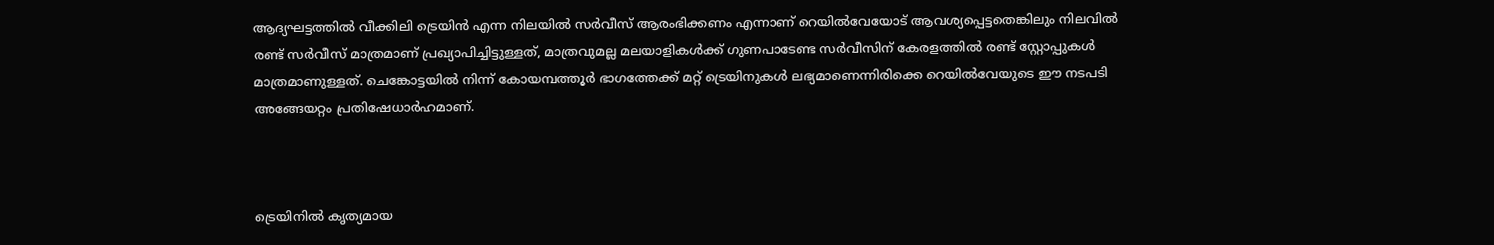ആദ്യഘട്ടത്തില്‍ വീക്കിലി ട്രെയിൻ എന്ന നിലയില്‍ സർവീസ് ആരംഭിക്കണം എന്നാണ് റെയില്‍വേയോട് ആവശ്യപ്പെട്ടതെങ്കിലും നിലവില്‍ രണ്ട് സർവീസ് മാത്രമാണ് പ്രഖ്യാപിച്ചിട്ടുള്ളത്, മാത്രവുമല്ല മലയാളികള്‍ക്ക് ഗുണപാടേണ്ട സർവീസിന് കേരളത്തില്‍ രണ്ട് സ്റ്റോപ്പുകള്‍ മാത്രമാണുള്ളത്. ചെങ്കോട്ടയില്‍ നിന്ന് കോയമ്പത്തൂർ ഭാഗത്തേക്ക് മറ്റ് ട്രെയിനുകള്‍ ലഭ്യമാണെന്നിരിക്കെ റെയില്‍വേയുടെ ഈ നടപടി അങ്ങേയറ്റം പ്രതിഷേധാർഹമാണ്.



ട്രെയിനില്‍ കൃത്യമായ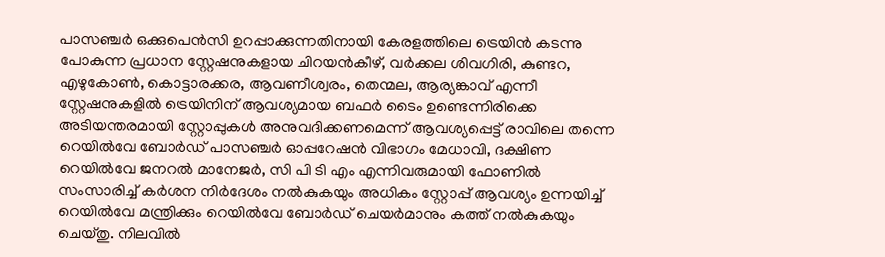പാസഞ്ചർ ഒക്കുപെൻസി ഉറപ്പാക്കുന്നതിനായി കേരളത്തിലെ ട്രെയിൻ കടന്നു പോകുന്ന പ്രധാന സ്റ്റേഷനുകളായ ചിറയൻകീഴ്, വർക്കല ശിവഗിരി, കുണ്ടറ, എഴുകോണ്‍, കൊട്ടാരക്കര, ആവണീശ്വരം, തെന്മല, ആര്യങ്കാവ് എന്നീ സ്റ്റേഷനുകളില്‍ ട്രെയിനിന് ആവശ്യമായ ബഫർ ടൈം ഉണ്ടെന്നിരിക്കെ അടിയന്തരമായി സ്റ്റോപ്പുകള്‍ അനുവദിക്കണമെന്ന് ആവശ്യപ്പെട്ട് രാവിലെ തന്നെ റെയില്‍വേ ബോർഡ് പാസഞ്ചർ ഓപ്പറേഷൻ വിഭാഗം മേധാവി, ദക്ഷിണ റെയില്‍വേ ജനറല്‍ മാനേജർ, സി പി ടി എം എന്നിവരുമായി ഫോണില്‍ സംസാരിച്ച്‌ കർശന നിർദേശം നല്‍കുകയും അധികം സ്റ്റോപ്പ് ആവശ്യം ഉന്നയിച്ച്‌ റെയില്‍വേ മന്ത്രിക്കും റെയില്‍വേ ബോർഡ് ചെയർമാനും കത്ത് നല്‍കുകയും ചെയ്തു. നിലവില്‍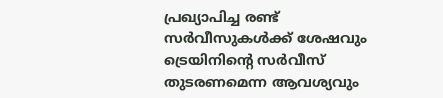പ്രഖ്യാപിച്ച രണ്ട് സർവീസുകള്‍ക്ക് ശേഷവും ട്രെയിനിന്റെ സർവീസ് തുടരണമെന്ന ആവശ്യവും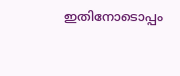ഇതിനോടൊപ്പം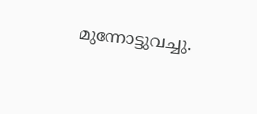മുന്നോട്ടുവച്ചു.